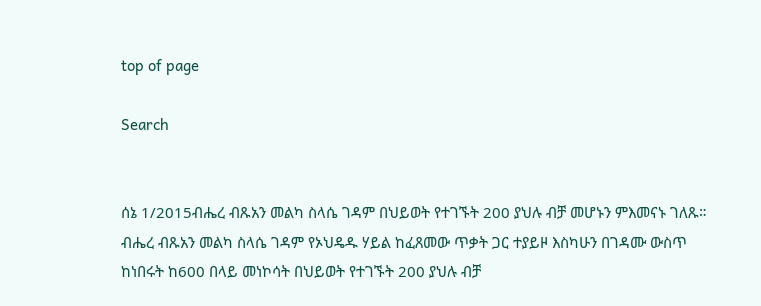top of page

Search


ሰኔ 1/2015ብሔረ ብጹአን መልካ ስላሴ ገዳም በህይወት የተገኙት 200 ያህሉ ብቻ መሆኑን ምእመናኑ ገለጹ።
ብሔረ ብጹአን መልካ ስላሴ ገዳም የኦህዴዱ ሃይል ከፈጸመው ጥቃት ጋር ተያይዞ እስካሁን በገዳሙ ውስጥ ከነበሩት ከ600 በላይ መነኮሳት በህይወት የተገኙት 200 ያህሉ ብቻ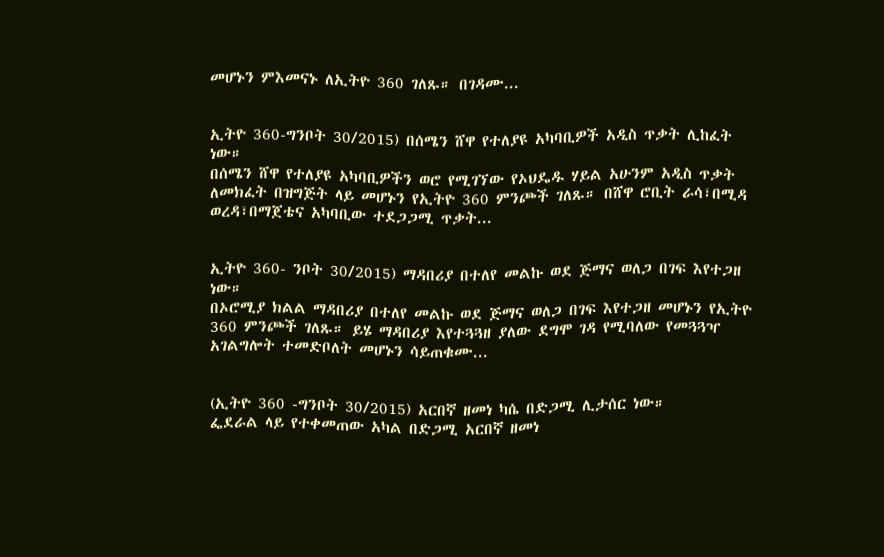መሆኑን ምእመናኑ ለኢትዮ 360 ገለጹ። በገዳሙ...


ኢትዮ 360-ግንቦት 30/2015) በሰሜን ሸዋ የተለያዩ አካባቢዎች አዲስ ጥቃት ሊከፈት ነው።
በሰሜን ሸዋ የተለያዩ አካባቢዎችን ወሮ የሚገኘው የኦህዴዱ ሃይል አሁንም አዲስ ጥቃት ለመክፈት በዝግጅት ላይ መሆኑን የኢትዮ 360 ምንጮች ገለጹ። በሸዋ ሮቢት ራሳ፣በሚዳ ወረዳ፣በማጀቴና አካባቢው ተደጋጋሚ ጥቃት...


ኢትዮ 360- ንቦት 30/2015) ማዳበሪያ በተለየ መልኩ ወደ ጅማና ወለጋ በገፍ እየተጋዘ ነው።
በኦሮሚያ ክልል ማዳበሪያ በተለየ መልኩ ወደ ጅማና ወለጋ በገፍ እየተጋዘ መሆኑን የኢትዮ 360 ምንጮች ገለጹ። ይሄ ማዳበሪያ እየተጓጓዘ ያለው ደግሞ ገዳ የሚባለው የመጓጓዣ አገልግሎት ተመድቦለት መሆኑን ሳይጠቁሙ...


(ኢትዮ 360 -ግንቦት 30/2015) አርበኛ ዘመነ ካሴ በድጋሚ ሊታሰር ነው።
ፌደራል ላይ የተቀመጠው አካል በድጋሚ አርበኛ ዘመነ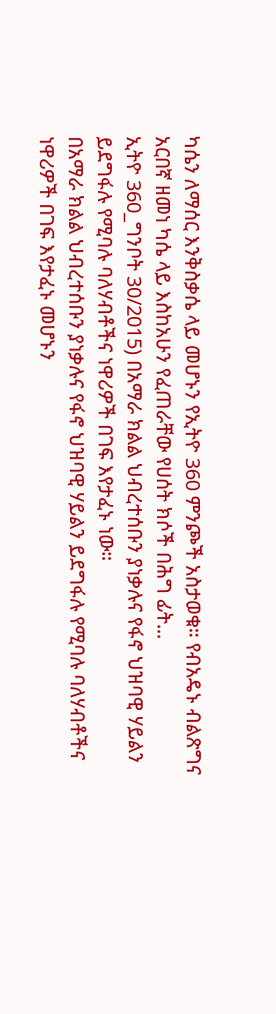ካሴን ለማሰር እንቅስቃሴ ላይ መሆኑን የኢትዮ 360 ምንጮች አስታወቁ። የብአዴኑ ብልጽግና አርበኛ ዘመነ ካሴ ላይ እስከአሁን የፈጠራቸው የሀሰት ክሶች በሕግ ፊት...
ኢትዮ 360_ግንቦት 30/2015) በአማራ ክልል ህብረተሰቡን ያነቃሉና የፋኖ ህዝባዊ ሃይልን ይደግፋሉ የሚባሉ ባለሃብቶችና ነዋሪዎች በገፍ እየታፈኑ ነው።
በአማራ ክልል ህብረተሰቡን ያነቃሉና የፋኖ ህዝባዊ ሃይልን ይደግፋሉ የሚባሉ ባለሃብቶችና ነዋሪዎች በገፍ እየታፈኑ መሆኑን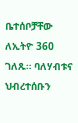ቤተሰቦቻቸው ለኢትዮ 360 ገለጹ። ባለሃብቱና ህብረተሰቡን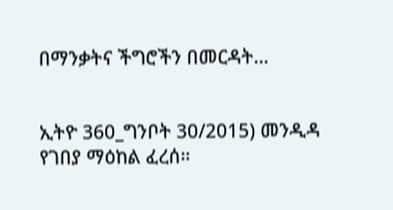በማንቃትና ችግሮችን በመርዳት...


ኢትዮ 360_ግንቦት 30/2015) መንዲዳ የገበያ ማዕከል ፈረሰ።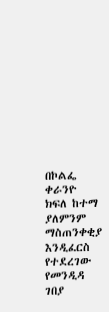በኮልፌ ቀራንዮ ክፍለ ከተማ ያለምንም ማስጠንቀቂያ እንዲፈርስ የተደረገው የመንዲዳ ገበያ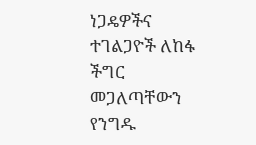ነጋዴዎችና ተገልጋዮች ለከፋ ችግር መጋለጣቸውን የንግዱ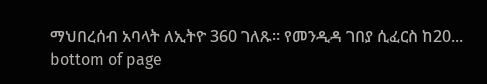ማህበረሰብ አባላት ለኢትዮ 360 ገለጹ። የመንዲዳ ገበያ ሲፈርስ ከ20...
bottom of page